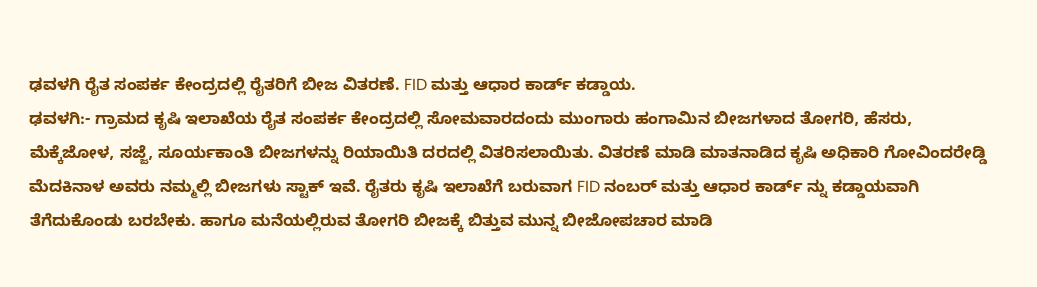ಢವಳಗಿ ರೈತ ಸಂಪರ್ಕ ಕೇಂದ್ರದಲ್ಲಿ ರೈತರಿಗೆ ಬೀಜ ವಿತರಣೆ. FID ಮತ್ತು ಆಧಾರ ಕಾರ್ಡ್ ಕಡ್ಡಾಯ.
ಢವಳಗಿ:- ಗ್ರಾಮದ ಕೃಷಿ ಇಲಾಖೆಯ ರೈತ ಸಂಪರ್ಕ ಕೇಂದ್ರದಲ್ಲಿ ಸೋಮವಾರದಂದು ಮುಂಗಾರು ಹಂಗಾಮಿನ ಬೀಜಗಳಾದ ತೋಗರಿ, ಹೆಸರು, ಮೆಕ್ಕೆಜೋಳ, ಸಜ್ಜೆ, ಸೂರ್ಯಕಾಂತಿ ಬೀಜಗಳನ್ನು ರಿಯಾಯಿತಿ ದರದಲ್ಲಿ ವಿತರಿಸಲಾಯಿತು. ವಿತರಣೆ ಮಾಡಿ ಮಾತನಾಡಿದ ಕೃಷಿ ಅಧಿಕಾರಿ ಗೋವಿಂದರೇಡ್ಡಿ ಮೆದಕಿನಾಳ ಅವರು ನಮ್ಮಲ್ಲಿ ಬೀಜಗಳು ಸ್ಟಾಕ್ ಇವೆ. ರೈತರು ಕೃಷಿ ಇಲಾಖೆಗೆ ಬರುವಾಗ FID ನಂಬರ್ ಮತ್ತು ಆಧಾರ ಕಾರ್ಡ್ ನ್ನು ಕಡ್ಡಾಯವಾಗಿ ತೆಗೆದುಕೊಂಡು ಬರಬೇಕು. ಹಾಗೂ ಮನೆಯಲ್ಲಿರುವ ತೋಗರಿ ಬೀಜಕ್ಕೆ ಬಿತ್ತುವ ಮುನ್ನ ಬೀಜೋಪಚಾರ ಮಾಡಿ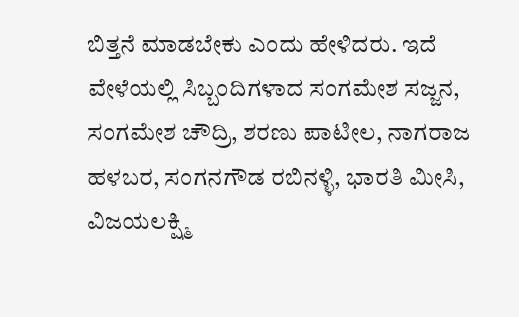ಬಿತ್ತನೆ ಮಾಡಬೇಕು ಎಂದು ಹೇಳಿದರು. ಇದೆ ವೇಳೆಯಲ್ಲಿ ಸಿಬ್ಬಂದಿಗಳಾದ ಸಂಗಮೇಶ ಸಜ್ಜನ, ಸಂಗಮೇಶ ಚೌದ್ರಿ, ಶರಣು ಪಾಟೀಲ, ನಾಗರಾಜ ಹಳಬರ, ಸಂಗನಗೌಡ ರಬಿನಳ್ಳಿ, ಭಾರತಿ ಮೀಸಿ, ವಿಜಯಲಕ್ಷ್ಮಿ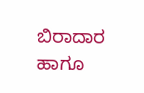ಬಿರಾದಾರ ಹಾಗೂ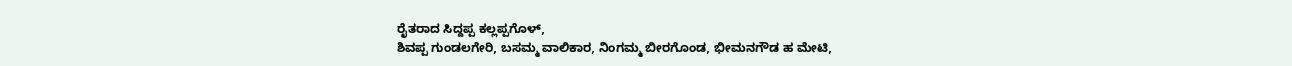ರೈತರಾದ ಸಿದ್ದಪ್ಪ ಕಲ್ಲಪ್ಪಗೊಳ್,
ಶಿವಪ್ಪ ಗುಂಡಲಗೇರಿ, ಬಸಮ್ಮ ವಾಲಿಕಾರ, ನಿಂಗಮ್ಮ ಬೀರಗೊಂಡ, ಭೀಮನಗೌಡ ಹ ಮೇಟಿ,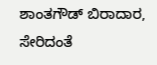ಶಾಂತಗೌಡ್ ಬಿರಾದಾರ, ಸೇರಿದಂತೆ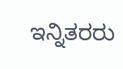ಇನ್ನಿತರರು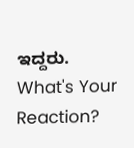ಇದ್ದರು.
What's Your Reaction?